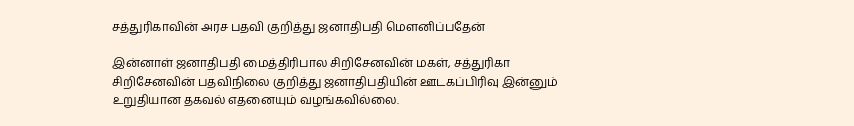சத்துரிகாவின் அரச பதவி குறித்து ஜனாதிபதி மௌனிப்பதேன்

இன்னாள் ஜனாதிபதி மைத்திரிபால சிறிசேனவின் மகள், சத்துரிகா சிறிசேனவின் பதவிநிலை குறித்து ஜனாதிபதியின் ஊடகப்பிரிவு இன்னும் உறுதியான தகவல் எதனையும் வழங்கவில்லை.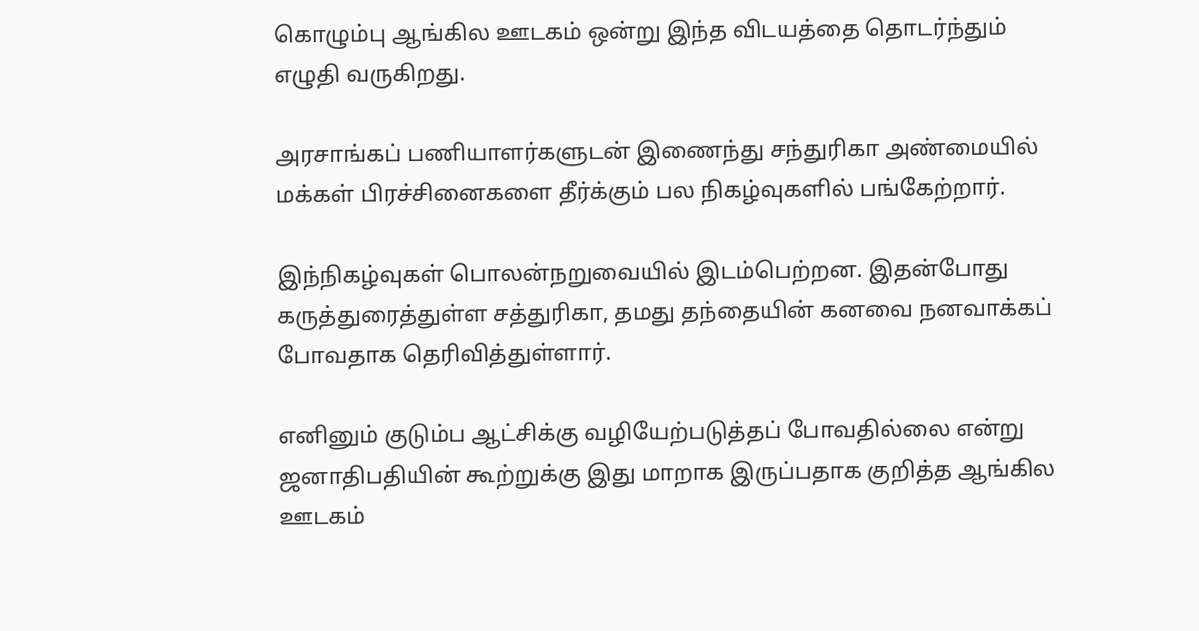கொழும்பு ஆங்கில ஊடகம் ஒன்று இந்த விடயத்தை தொடர்ந்தும் எழுதி வருகிறது.

அரசாங்கப் பணியாளர்களுடன் இணைந்து சந்துரிகா அண்மையில் மக்கள் பிரச்சினைகளை தீர்க்கும் பல நிகழ்வுகளில் பங்கேற்றார்.

இந்நிகழ்வுகள் பொலன்நறுவையில் இடம்பெற்றன. இதன்போது கருத்துரைத்துள்ள சத்துரிகா, தமது தந்தையின் கனவை நனவாக்கப் போவதாக தெரிவித்துள்ளார்.

எனினும் குடும்ப ஆட்சிக்கு வழியேற்படுத்தப் போவதில்லை என்று ஜனாதிபதியின் கூற்றுக்கு இது மாறாக இருப்பதாக குறித்த ஆங்கில ஊடகம்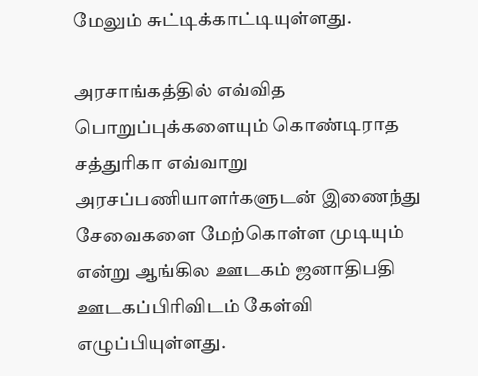மேலும் சுட்டிக்காட்டியுள்ளது.

அரசாங்கத்தில் எவ்வித பொறுப்புக்களையும் கொண்டிராத சத்துரிகா எவ்வாறு அரசப்பணியாளர்களுடன் இணைந்து சேவைகளை மேற்கொள்ள முடியும் என்று ஆங்கில ஊடகம் ஜனாதிபதி ஊடகப்பிரிவிடம் கேள்வி எழுப்பியுள்ளது.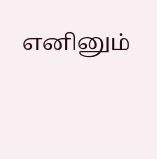எனினும்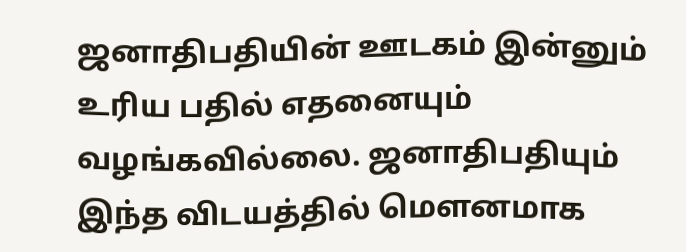ஜனாதிபதியின் ஊடகம் இன்னும் உரிய பதில் எதனையும் வழங்கவில்லை. ஜனாதிபதியும் இந்த விடயத்தில் மௌனமாக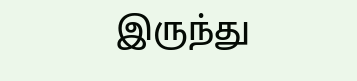இருந்து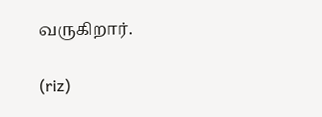வருகிறார்.

(riz)